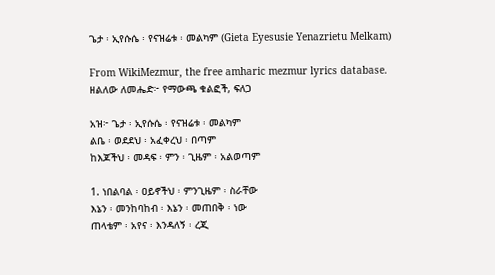ጌታ ፡ ኢየሱሴ ፡ የናዝሬቱ ፡ መልካም (Gieta Eyesusie Yenazrietu Melkam)

From WikiMezmur, the free amharic mezmur lyrics database.
ዘልለው ለመሔድ፦ የማውጫ ቁልፎች, ፍለጋ

አዝ፦ ጌታ ፡ ኢየሱሴ ፡ የናዝሬቱ ፡ መልካም
ልቤ ፡ ወደደህ ፡ አፈቀረህ ፡ በጣም
ከእጆችህ ፡ መዳፍ ፡ ምን ፡ ጊዜም ፡ አልወጣም

1. ነበልባል ፡ ዐይኖችህ ፡ ምንጊዜም ፡ ስራቸው
እኔን ፡ መንከባከብ ፡ እኔን ፡ መጠበቅ ፡ ነው
ጠላቴም ፡ አየና ፡ እንዳለኝ ፡ ረጂ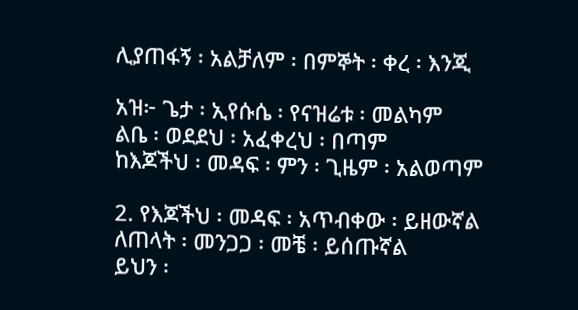ሊያጠፋኝ ፡ አልቻለም ፡ በምኞት ፡ ቀረ ፡ እንጂ

አዝ፦ ጌታ ፡ ኢየሱሴ ፡ የናዝሬቱ ፡ መልካም
ልቤ ፡ ወደደህ ፡ አፈቀረህ ፡ በጣም
ከእጆችህ ፡ መዳፍ ፡ ምን ፡ ጊዜም ፡ አልወጣም

2. የእጆችህ ፡ መዳፍ ፡ አጥብቀው ፡ ይዘውኛል
ለጠላት ፡ መንጋጋ ፡ መቼ ፡ ይሰጡኛል
ይህን ፡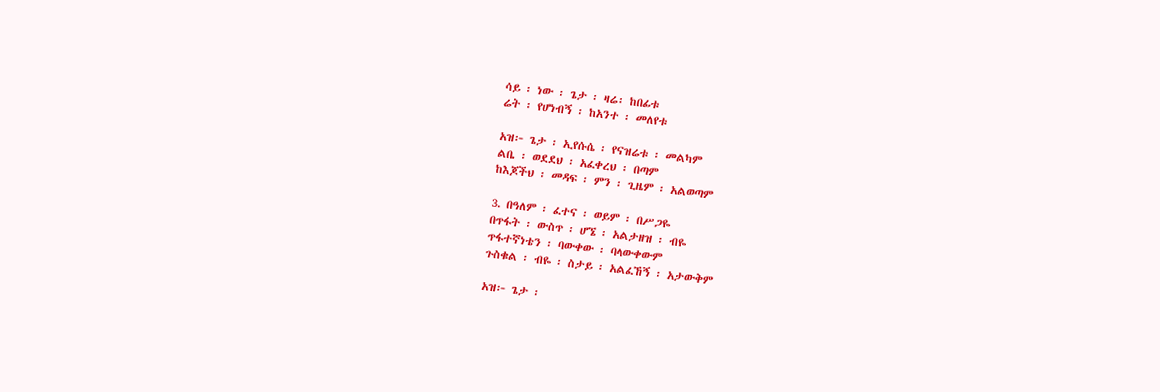ሳይ ፡ ነው ፡ ጌታ ፡ ዛሬ፡ ከበፊቱ
ሬት ፡ የሆነብኝ ፡ ከአንተ ፡ መለየቱ

አዝ፦ ጌታ ፡ ኢየሱሴ ፡ የናዝሬቱ ፡ መልካም
ልቤ ፡ ወደደህ ፡ አፈቀረህ ፡ በጣም
ከእጆችህ ፡ መዳፍ ፡ ምን ፡ ጊዜም ፡ አልወጣም

3. በዓለም ፡ ፈተና ፡ ወይም ፡ በሥጋዬ
በጥፋት ፡ ውስጥ ፡ ሆኜ ፡ አልታዘዝ ፡ ብዬ
ጥፋተኛነቴን ፡ ባውቀው ፡ ባላውቀውም
ጉስቁል ፡ ብዬ ፡ ስታይ ፡ አልፈኸኝ ፡ አታውቅም

አዝ፦ ጌታ ፡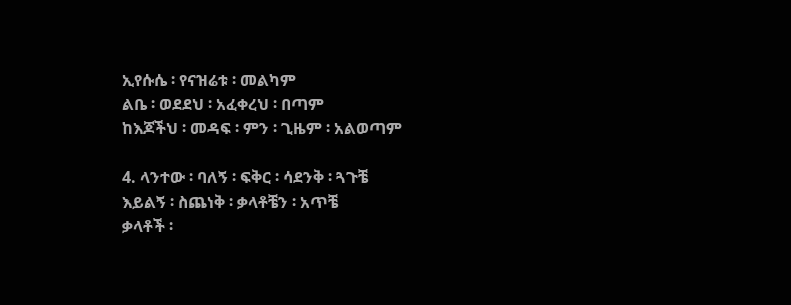ኢየሱሴ ፡ የናዝሬቱ ፡ መልካም
ልቤ ፡ ወደደህ ፡ አፈቀረህ ፡ በጣም
ከእጆችህ ፡ መዳፍ ፡ ምን ፡ ጊዜም ፡ አልወጣም

4. ላንተው ፡ ባለኝ ፡ ፍቅር ፡ ሳደንቅ ፡ ጓጉቼ
እይልኝ ፡ ስጨነቅ ፡ ቃላቶቼን ፡ አጥቼ
ቃላቶች ፡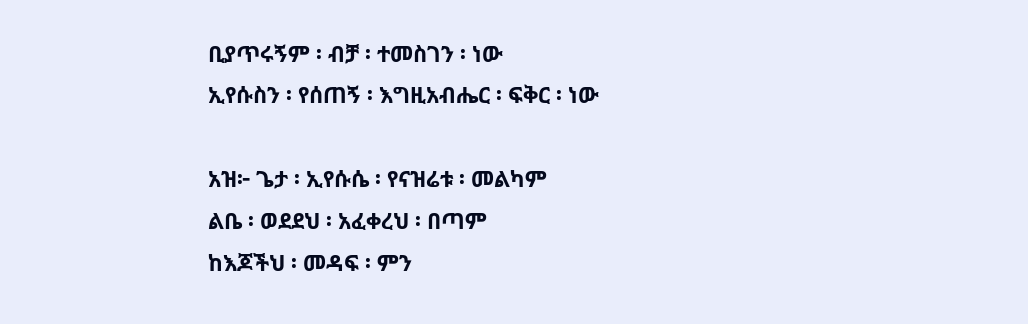ቢያጥሩኝም ፡ ብቻ ፡ ተመስገን ፡ ነው
ኢየሱስን ፡ የሰጠኝ ፡ እግዚአብሔር ፡ ፍቅር ፡ ነው

አዝ፦ ጌታ ፡ ኢየሱሴ ፡ የናዝሬቱ ፡ መልካም
ልቤ ፡ ወደደህ ፡ አፈቀረህ ፡ በጣም
ከእጆችህ ፡ መዳፍ ፡ ምን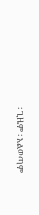፡ ጊዜም ፡ አልወጣም